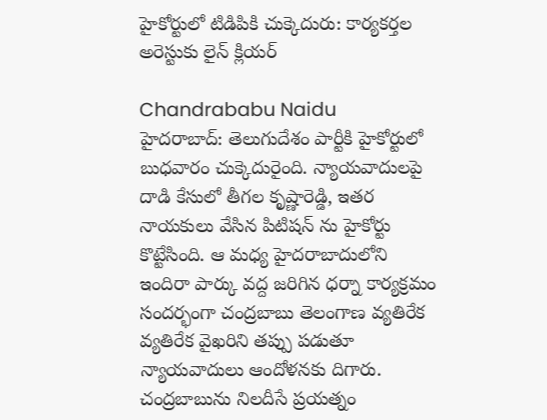హైకోర్టులో టిడిపికి చుక్కెదురు: కార్యకర్తల అరెస్టుకు లైన్ క్లియర్

Chandrababu Naidu
హైదరాబాద్: తెలుగుదేశం పార్టీకి హైకోర్టులో బుధవారం చుక్కెదురైంది. న్యాయవాదులపై దాడి కేసులో తీగల కృష్ణారెడ్డి, ఇతర నాయకులు వేసిన పిటిషన్ ను హైకోర్టు కొట్టేసింది. ఆ మధ్య హైదరాబాదులోని ఇందిరా పార్కు వద్ద జరిగిన ధర్నా కార్యక్రమం సందర్భంగా చంద్రబాబు తెలంగాణ వ్యతిరేక వ్యతిరేక వైఖరిని తప్పు పడుతూ న్యాయవాదులు ఆందోళనకు దిగారు. చంద్రబాబును నిలదీసే ప్రయత్నం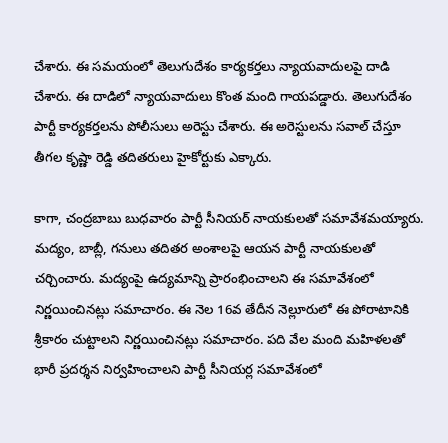చేశారు. ఈ సమయంలో తెలుగుదేశం కార్యకర్తలు న్యాయవాదులపై దాడి చేశారు. ఈ దాడిలో న్యాయవాదులు కొంత మంది గాయపడ్డారు. తెలుగుదేశం పార్టీ కార్యకర్తలను పోలీసులు అరెస్టు చేశారు. ఈ అరెస్టులను సవాల్ చేస్తూ తీగల కృష్ణా రెడ్డి తదితరులు హైకోర్టుకు ఎక్కారు.

కాగా, చంద్రబాబు బుధవారం పార్టీ సీనియర్ నాయకులతో సమావేశమయ్యారు. మద్యం, బాబ్లీ, గనులు తదితర అంశాలపై ఆయన పార్టీ నాయకులతో చర్చించారు. మద్యంపై ఉద్యమాన్ని ప్రారంభించాలని ఈ సమావేశంలో నిర్ణయించినట్లు సమాచారం. ఈ నెల 16వ తేదీన నెల్లూరులో ఈ పోరాటానికి శ్రీకారం చుట్టాలని నిర్ణయించినట్లు సమాచారం. పది వేల మంది మహిళలతో భారీ ప్రదర్శన నిర్వహించాలని పార్టీ సీనియర్ల సమావేశంలో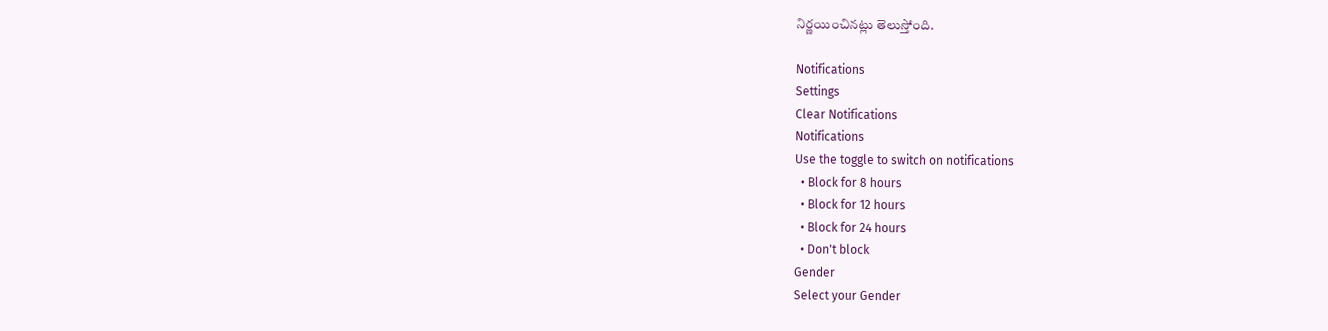నిర్ణయించినట్లు తెలుస్తోంది.

Notifications
Settings
Clear Notifications
Notifications
Use the toggle to switch on notifications
  • Block for 8 hours
  • Block for 12 hours
  • Block for 24 hours
  • Don't block
Gender
Select your Gender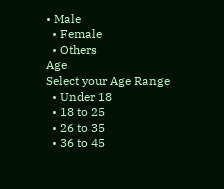• Male
  • Female
  • Others
Age
Select your Age Range
  • Under 18
  • 18 to 25
  • 26 to 35
  • 36 to 45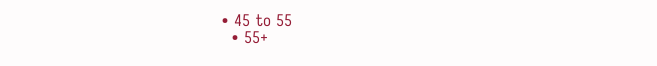• 45 to 55
  • 55+